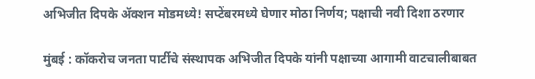अभिजीत दिपके ॲक्शन मोडमध्ये! सप्टेंबरमध्ये घेणार मोठा निर्णय; पक्षाची नवी दिशा ठरणार

मुंबई : कॉकरोच जनता पार्टीचे संस्थापक अभिजीत दिपके यांनी पक्षाच्या आगामी वाटचालीबाबत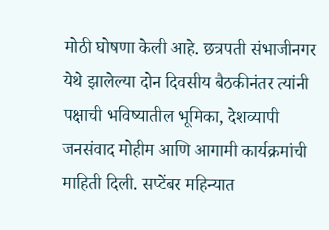मोठी घोषणा केली आहे. छत्रपती संभाजीनगर येथे झालेल्या दोन दिवसीय बैठकीनंतर त्यांनी पक्षाची भविष्यातील भूमिका, देशव्यापी जनसंवाद मोहीम आणि आगामी कार्यक्रमांची माहिती दिली. सप्टेंबर महिन्यात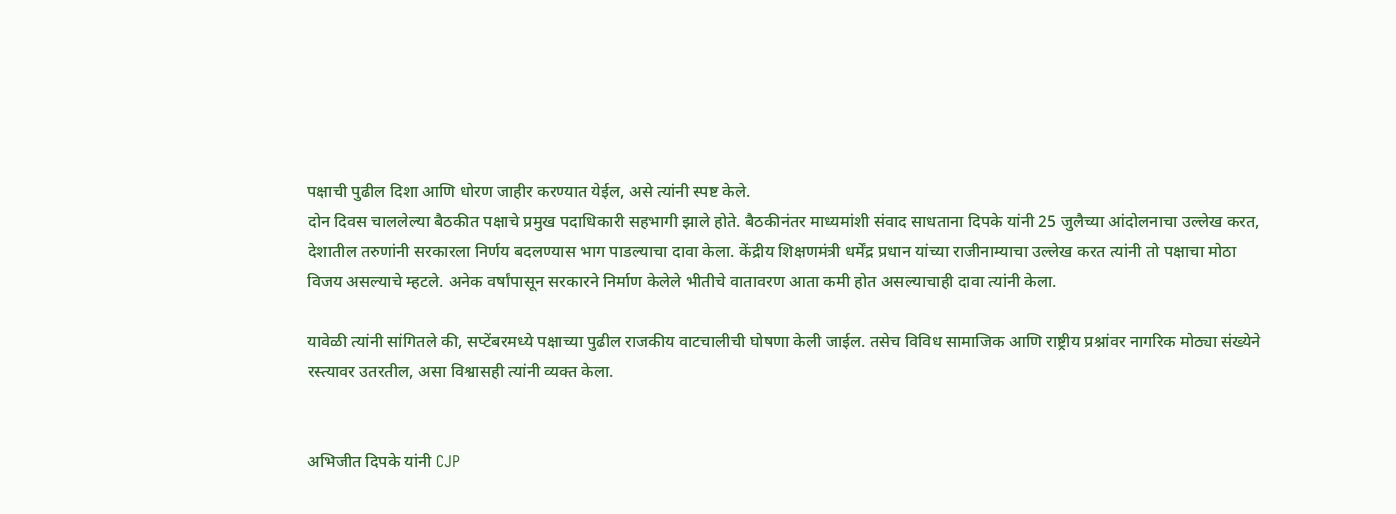पक्षाची पुढील दिशा आणि धोरण जाहीर करण्यात येईल, असे त्यांनी स्पष्ट केले.
दोन दिवस चाललेल्या बैठकीत पक्षाचे प्रमुख पदाधिकारी सहभागी झाले होते. बैठकीनंतर माध्यमांशी संवाद साधताना दिपके यांनी 25 जुलैच्या आंदोलनाचा उल्लेख करत, देशातील तरुणांनी सरकारला निर्णय बदलण्यास भाग पाडल्याचा दावा केला. केंद्रीय शिक्षणमंत्री धर्मेंद्र प्रधान यांच्या राजीनाम्याचा उल्लेख करत त्यांनी तो पक्षाचा मोठा विजय असल्याचे म्हटले. अनेक वर्षांपासून सरकारने निर्माण केलेले भीतीचे वातावरण आता कमी होत असल्याचाही दावा त्यांनी केला.

यावेळी त्यांनी सांगितले की, सप्टेंबरमध्ये पक्षाच्या पुढील राजकीय वाटचालीची घोषणा केली जाईल. तसेच विविध सामाजिक आणि राष्ट्रीय प्रश्नांवर नागरिक मोठ्या संख्येने रस्त्यावर उतरतील, असा विश्वासही त्यांनी व्यक्त केला.


अभिजीत दिपके यांनी CJP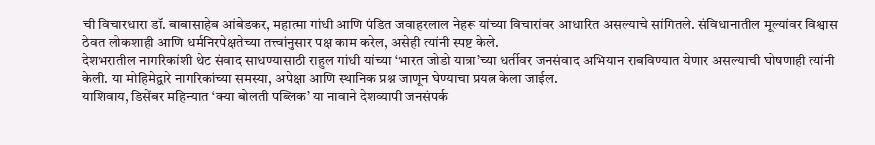ची विचारधारा डॉ. बाबासाहेब आंबेडकर, महात्मा गांधी आणि पंडित जवाहरलाल नेहरू यांच्या विचारांवर आधारित असल्याचे सांगितले. संविधानातील मूल्यांवर विश्वास ठेवत लोकशाही आणि धर्मनिरपेक्षतेच्या तत्त्वांनुसार पक्ष काम करेल, असेही त्यांनी स्पष्ट केले.
देशभरातील नागरिकांशी थेट संवाद साधण्यासाठी राहुल गांधी यांच्या ‘भारत जोडो यात्रा’च्या धर्तीवर जनसंवाद अभियान राबविण्यात येणार असल्याची घोषणाही त्यांनी केली. या मोहिमेद्वारे नागरिकांच्या समस्या, अपेक्षा आणि स्थानिक प्रश्न जाणून घेण्याचा प्रयत्न केला जाईल.
याशिवाय, डिसेंबर महिन्यात ‘क्या बोलती पब्लिक’ या नावाने देशव्यापी जनसंपर्क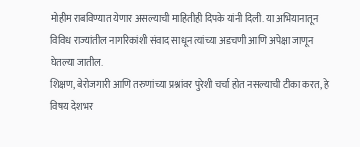मोहीम राबविण्यात येणार असल्याची माहितीही दिपके यांनी दिली. या अभियानातून विविध राज्यांतील नागरिकांशी संवाद साधून त्यांच्या अडचणी आणि अपेक्षा जाणून घेतल्या जातील.
शिक्षण, बेरोजगारी आणि तरुणांच्या प्रश्नांवर पुरेशी चर्चा होत नसल्याची टीका करत, हे विषय देशभर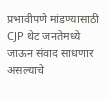प्रभावीपणे मांडण्यासाठी CJP थेट जनतेमध्ये जाऊन संवाद साधणार असल्याचे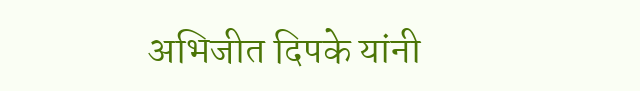अभिजीत दिपके यांनी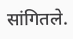सांगितले.